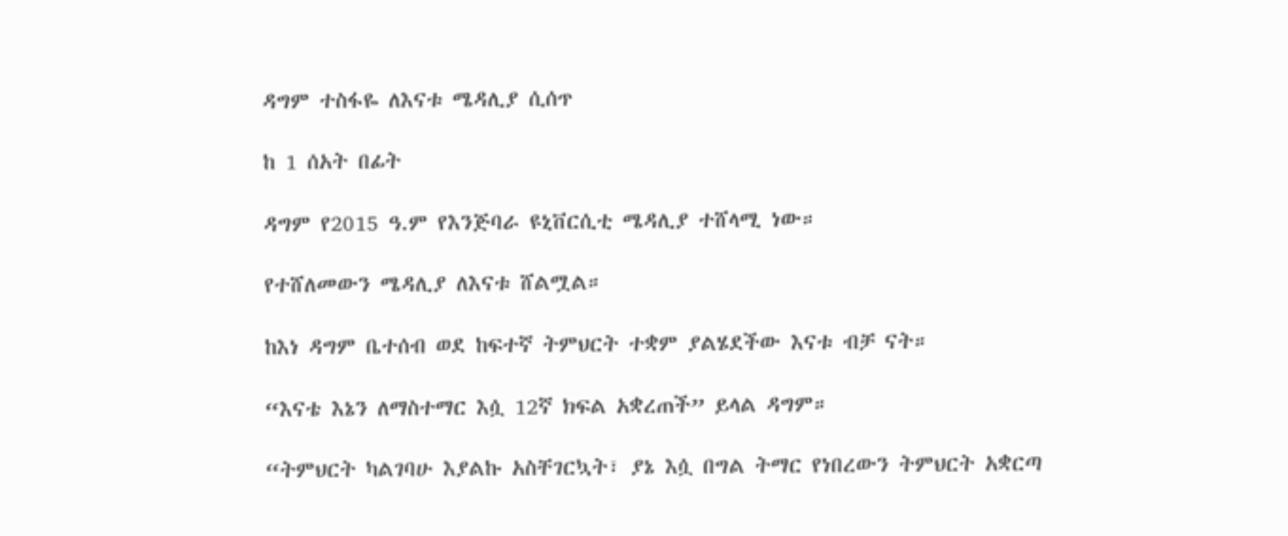ዳግም ተስፋዬ ለእናቱ ሜዳሊያ ሲሰጥ

ከ 1 ሰአት በፊት

ዳግም የ2015 ዓ.ም የእንጅባራ ዩኒቨርሲቲ ሜዳሊያ ተሸላሚ ነው።

የተሸለመውን ሜዳሊያ ለእናቱ ሸልሟል።

ከእነ ዳግም ቤተሰብ ወደ ከፍተኛ ትምህርት ተቋም ያልሄደችው እናቱ ብቻ ናት።

“እናቴ እኔን ለማስተማር እሷ 12ኛ ክፍል አቋረጠች” ይላል ዳግም።

“ትምህርት ካልገባሁ እያልኩ አስቸገርኳት፣ ያኔ እሷ በግል ትማር የነበረውን ትምህርት አቋርጣ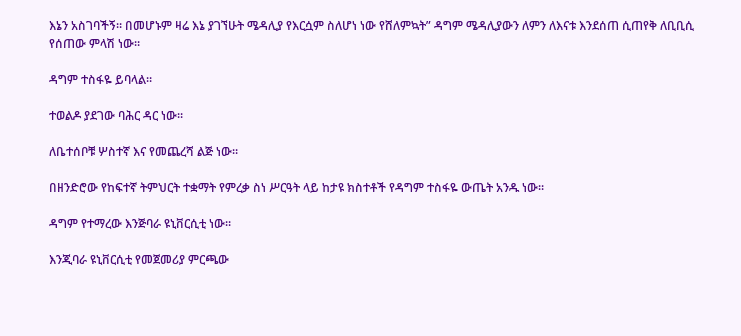እኔን አስገባችኝ። በመሆኑም ዛሬ እኔ ያገኘሁት ሜዳሊያ የእርሷም ስለሆነ ነው የሸለምኳት” ዳግም ሜዳሊያውን ለምን ለእናቱ እንደሰጠ ሲጠየቅ ለቢቢሲ የሰጠው ምላሽ ነው።

ዳግም ተስፋዬ ይባላል።

ተወልዶ ያደገው ባሕር ዳር ነው።

ለቤተሰቦቹ ሦስተኛ እና የመጨረሻ ልጅ ነው።

በዘንድሮው የከፍተኛ ትምህርት ተቋማት የምረቃ ስነ ሥርዓት ላይ ከታዩ ክስተቶች የዳግም ተስፋዬ ውጤት አንዱ ነው።

ዳግም የተማረው እንጅባራ ዩኒቨርሲቲ ነው።

እንጂባራ ዩኒቨርሲቲ የመጀመሪያ ምርጫው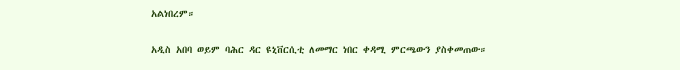አልነበረም።

አዲስ አበባ ወይም ባሕር ዳር ዩኒቨርሲቲ ለመማር ነበር ቀዳሚ ምርጫውን ያስቀመጠው።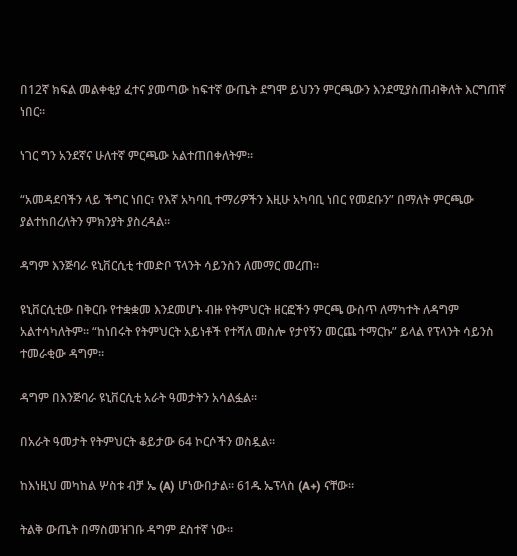በ12ኛ ክፍል መልቀቂያ ፈተና ያመጣው ከፍተኛ ውጤት ደግሞ ይህንን ምርጫውን እንደሚያስጠብቅለት እርግጠኛ ነበር።

ነገር ግን አንደኛና ሁለተኛ ምርጫው አልተጠበቀለትም።

“አመዳደባችን ላይ ችግር ነበር፣ የእኛ አካባቢ ተማሪዎችን እዚሁ አካባቢ ነበር የመደቡን” በማለት ምርጫው ያልተከበረለትን ምክንያት ያስረዳል።

ዳግም እንጅባራ ዩኒቨርሲቲ ተመድቦ ፕላንት ሳይንስን ለመማር መረጠ።

ዩኒቨርሲቲው በቅርቡ የተቋቋመ እንደመሆኑ ብዙ የትምህርት ዘርፎችን ምርጫ ውስጥ ለማካተት ለዳግም አልተሳካለትም። “ከነበሩት የትምህርት አይነቶች የተሻለ መስሎ የታየኝን መርጨ ተማርኩ” ይላል የፕላንት ሳይንስ ተመራቂው ዳግም።

ዳግም በእንጅባራ ዩኒቨርሲቲ አራት ዓመታትን አሳልፏል።

በአራት ዓመታት የትምህርት ቆይታው 64 ኮርሶችን ወስዷል።

ከእነዚህ መካከል ሦስቱ ብቻ ኤ (A) ሆነውበታል። 61ዱ ኤፕላስ (A+) ናቸው።

ትልቅ ውጤት በማስመዝገቡ ዳግም ደስተኛ ነው።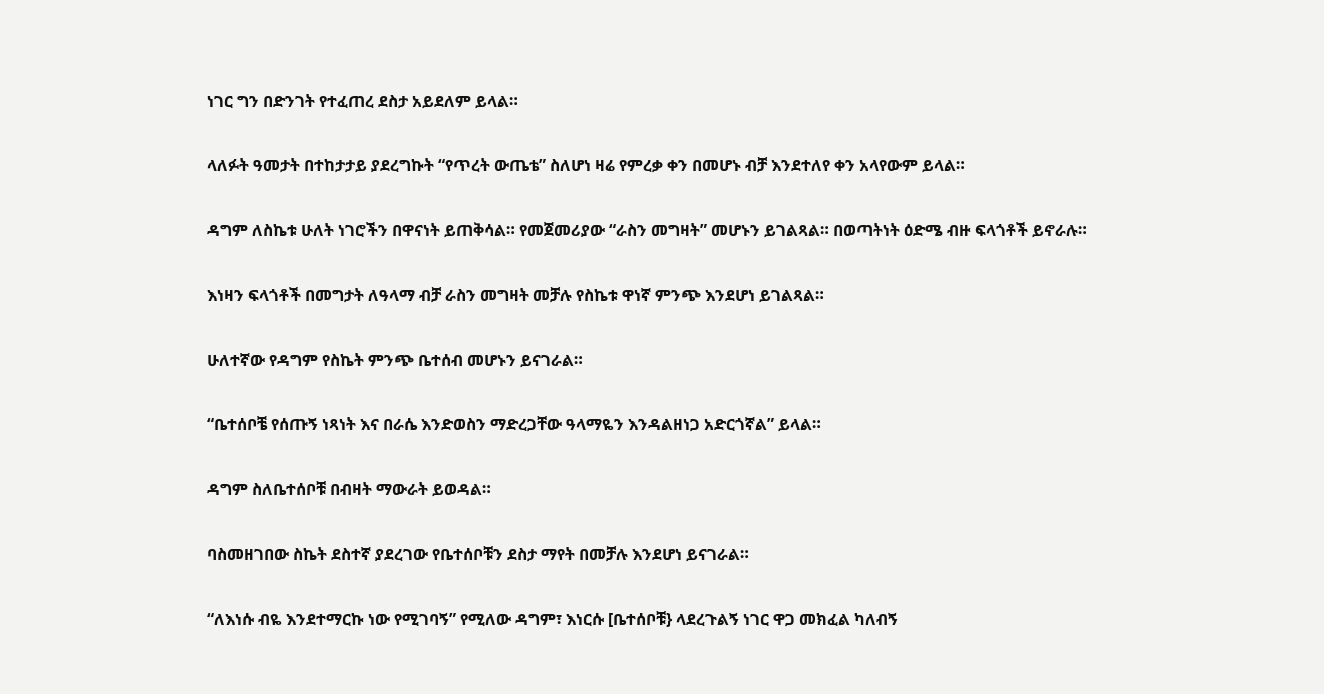ነገር ግን በድንገት የተፈጠረ ደስታ አይደለም ይላል።

ላለፉት ዓመታት በተከታታይ ያደረግኩት “የጥረት ውጤቴ” ስለሆነ ዛሬ የምረቃ ቀን በመሆኑ ብቻ እንደተለየ ቀን አላየውም ይላል።

ዳግም ለስኬቱ ሁለት ነገሮችን በዋናነት ይጠቅሳል። የመጀመሪያው “ራስን መግዛት” መሆኑን ይገልጻል። በወጣትነት ዕድሜ ብዙ ፍላጎቶች ይኖራሉ።

እነዛን ፍላጎቶች በመግታት ለዓላማ ብቻ ራስን መግዛት መቻሉ የስኬቱ ዋነኛ ምንጭ እንደሆነ ይገልጻል።

ሁለተኛው የዳግም የስኬት ምንጭ ቤተሰብ መሆኑን ይናገራል።

“ቤተሰቦቼ የሰጡኝ ነጻነት እና በራሴ እንድወስን ማድረጋቸው ዓላማዬን እንዳልዘነጋ አድርጎኛል” ይላል።

ዳግም ስለቤተሰቦቹ በብዛት ማውራት ይወዳል።

ባስመዘገበው ስኬት ደስተኛ ያደረገው የቤተሰቦቹን ደስታ ማየት በመቻሉ እንደሆነ ይናገራል።

“ለእነሱ ብዬ እንደተማርኩ ነው የሚገባኝ” የሚለው ዳግም፣ እነርሱ [ቤተሰቦቹ} ላደረጉልኝ ነገር ዋጋ መክፈል ካለብኝ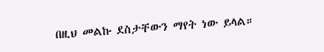በዚህ መልኩ ደስታቸውን ማየት ነው ይላል።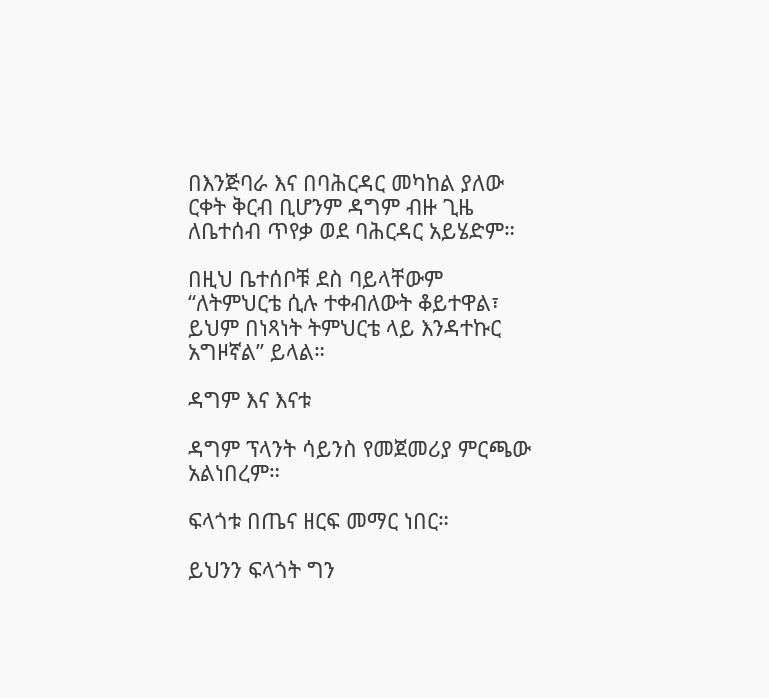በእንጅባራ እና በባሕርዳር መካከል ያለው ርቀት ቅርብ ቢሆንም ዳግም ብዙ ጊዜ ለቤተሰብ ጥየቃ ወደ ባሕርዳር አይሄድም።

በዚህ ቤተሰቦቹ ደስ ባይላቸውም “ለትምህርቴ ሲሉ ተቀብለውት ቆይተዋል፣ ይህም በነጻነት ትምህርቴ ላይ እንዳተኩር አግዞኛል” ይላል።

ዳግም እና እናቱ

ዳግም ፕላንት ሳይንስ የመጀመሪያ ምርጫው አልነበረም።

ፍላጎቱ በጤና ዘርፍ መማር ነበር።

ይህንን ፍላጎት ግን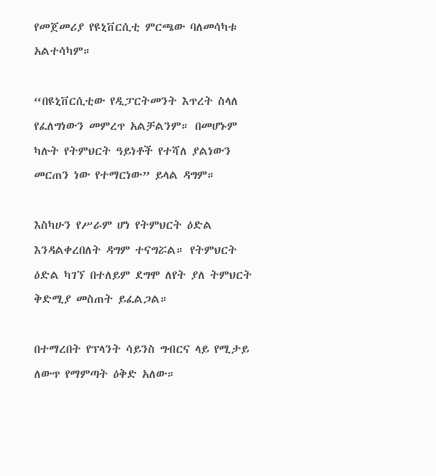የመጀመሪያ የዩኒቨርሲቲ ምርጫው ባለመሳካቱ አልተሳካም።

“በዩኒቨርሲቲው የዲፓርትመንት እጥረት ስላለ የፈለግነውን መምረጥ አልቻልንም። በመሆኑም ካሉት የትምህርት ዓይነቶች የተሻለ ያልነውን መርጠን ነው የተማርነው” ይላል ዳግም።

እስካሁን የሥራም ሆነ የትምህርት ዕድል እንዳልቀረበለት ዳግም ተናግሯል። የትምህርት ዕድል ካገኘ በተለይም ደግሞ ለየት ያለ ትምህርት ቅድሚያ መስጠት ይፈልጋል።

በተማረበት የፕላንት ሳይንስ ግብርና ላይ የሚታይ ለውጥ የማምጣት ዕቅድ አለው።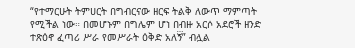“የተማርሁት ትምሀርት በግብርናው ዘርፍ ትልቅ ለውጥ ማምጣት የሚችል ነው። በመሆኑም በግሌም ሆነ በብዙ አርሶ አደሮች ዘንድ ተጽዕኖ ፈጣሪ ሥራ የመሥራት ዕቅድ አለኝ፝” ብሏል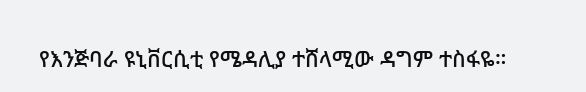የእንጅባራ ዩኒቨርሲቲ የሜዳሊያ ተሸላሚው ዳግም ተስፋዬ።